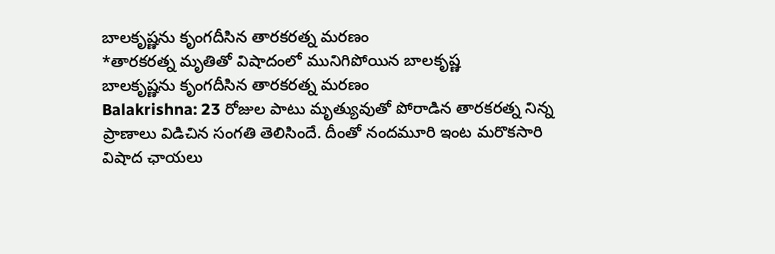బాలకృష్ణను కృంగదీసిన తారకరత్న మరణం
*తారకరత్న మృతితో విషాదంలో మునిగిపోయిన బాలకృష్ణ
బాలకృష్ణను కృంగదీసిన తారకరత్న మరణం
Balakrishna: 23 రోజుల పాటు మృత్యువుతో పోరాడిన తారకరత్న నిన్న ప్రాణాలు విడిచిన సంగతి తెలిసిందే. దీంతో నందమూరి ఇంట మరొకసారి విషాద ఛాయలు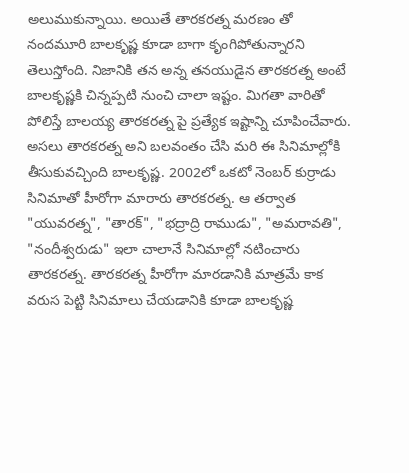అలుముకున్నాయి. అయితే తారకరత్న మరణం తో నందమూరి బాలకృష్ణ కూడా బాగా కృంగిపోతున్నారని తెలుస్తోంది. నిజానికి తన అన్న తనయుడైన తారకరత్న అంటే బాలకృష్ణకి చిన్నప్పటి నుంచి చాలా ఇష్టం. మిగతా వారితో పోలిస్తే బాలయ్య తారకరత్న పై ప్రత్యేక ఇష్టాన్ని చూపించేవారు.
అసలు తారకరత్న అని బలవంతం చేసి మరి ఈ సినిమాల్లోకి తీసుకువచ్చింది బాలకృష్ణ. 2002లో ఒకటో నెంబర్ కుర్రాడు సినిమాతో హీరోగా మారారు తారకరత్న. ఆ తర్వాత "యువరత్న", "తారక్", "భద్రాద్రి రాముడు", "అమరావతి", "నందీశ్వరుడు" ఇలా చాలానే సినిమాల్లో నటించారు తారకరత్న. తారకరత్న హీరోగా మారడానికి మాత్రమే కాక వరుస పెట్టి సినిమాలు చేయడానికి కూడా బాలకృష్ణ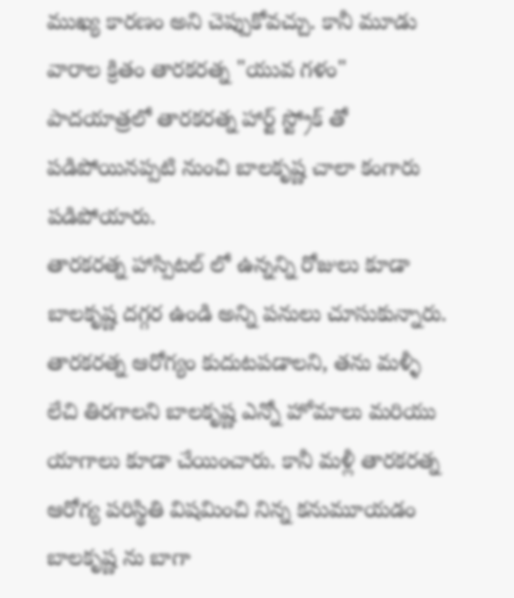ముఖ్య కారణం అని చెప్పుకోవచ్చు. కానీ మూడు వారాల క్రితం తారకరత్న "యువ గళం" పాదయాత్రలో తారకరత్న హార్ట్ స్ట్రోక్ తో పడిపోయినప్పటి నుంచి బాలకృష్ణ చాలా కంగారు పడిపోయారు.
తారకరత్న హాస్పిటల్ లో ఉన్నన్ని రోజులు కూడా బాలకృష్ణ దగ్గర ఉండి అన్ని పనులు చూసుకున్నారు. తారకరత్న ఆరోగ్యం కుదుటపడాలని, తను మళ్ళీ లేచి తిరగాలని బాలకృష్ణ ఎన్నో హోమాలు మరియు యాగాలు కూడా చేయించారు. కానీ మళ్లీ తారకరత్న ఆరోగ్య పరిస్థితి విషమించి నిన్న కనుమూయడం బాలకృష్ణ ను బాగా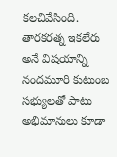కలచివేసింది. తారకరత్న ఇకలేరు అనే విషయాన్ని నందమూరి కుటుంబ సభ్యులతో పాటు అభిమానులు కూడా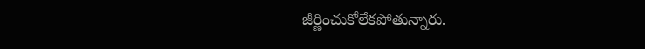జీర్ణించుకోలేకపోతున్నారు.